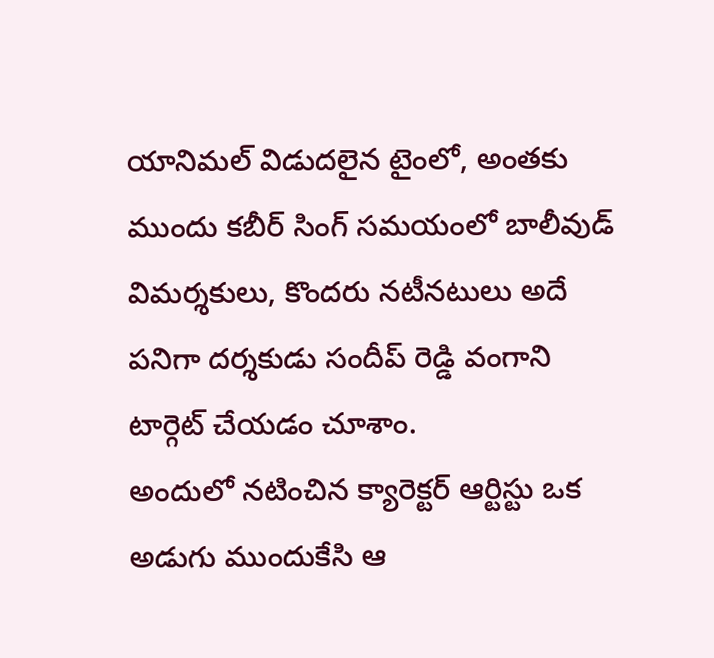యానిమల్ విడుదలైన టైంలో, అంతకు ముందు కబీర్ సింగ్ సమయంలో బాలీవుడ్ విమర్శకులు, కొందరు నటీనటులు అదే పనిగా దర్శకుడు సందీప్ రెడ్డి వంగాని టార్గెట్ చేయడం చూశాం.
అందులో నటించిన క్యారెక్టర్ ఆర్టిస్టు ఒక అడుగు ముందుకేసి ఆ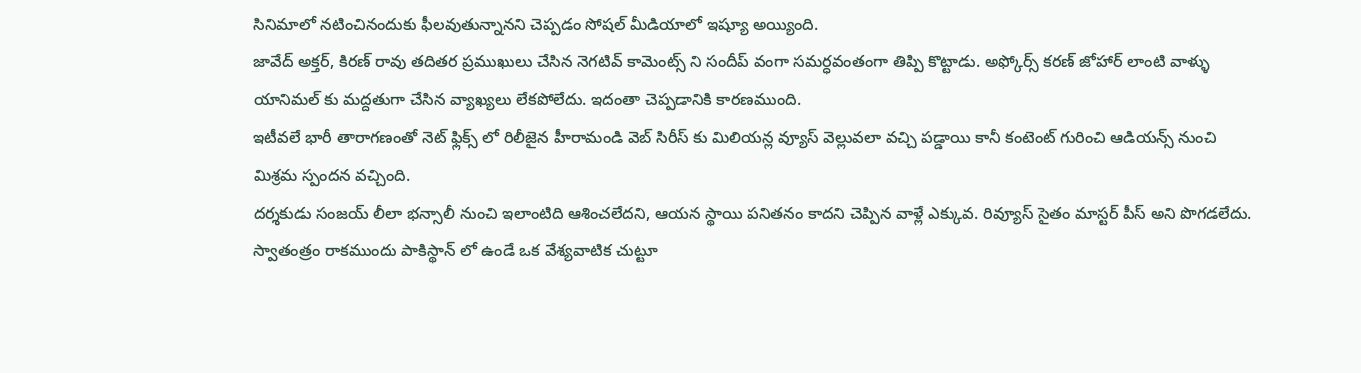సినిమాలో నటించినందుకు ఫీలవుతున్నానని చెప్పడం సోషల్ మీడియాలో ఇష్యూ అయ్యింది.
జావేద్ అక్తర్, కిరణ్ రావు తదితర ప్రముఖులు చేసిన నెగటివ్ కామెంట్స్ ని సందీప్ వంగా సమర్ధవంతంగా తిప్పి కొట్టాడు. అఫ్కోర్స్ కరణ్ జోహార్ లాంటి వాళ్ళు యానిమల్ కు మద్దతుగా చేసిన వ్యాఖ్యలు లేకపోలేదు. ఇదంతా చెప్పడానికి కారణముంది.
ఇటీవలే భారీ తారాగణంతో నెట్ ఫ్లిక్స్ లో రిలీజైన హీరామండి వెబ్ సిరీస్ కు మిలియన్ల వ్యూస్ వెల్లువలా వచ్చి పడ్డాయి కానీ కంటెంట్ గురించి ఆడియన్స్ నుంచి మిశ్రమ స్పందన వచ్చింది.
దర్శకుడు సంజయ్ లీలా భన్సాలీ నుంచి ఇలాంటిది ఆశించలేదని, ఆయన స్థాయి పనితనం కాదని చెప్పిన వాళ్లే ఎక్కువ. రివ్యూస్ సైతం మాస్టర్ పీస్ అని పొగడలేదు.
స్వాతంత్రం రాకముందు పాకిస్థాన్ లో ఉండే ఒక వేశ్యవాటిక చుట్టూ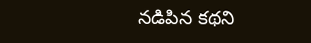నడిపిన కథని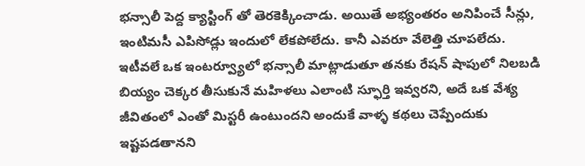భన్సాలీ పెద్ద క్యాస్టింగ్ తో తెరకెక్కించాడు. అయితే అభ్యంతరం అనిపించే సీన్లు, ఇంటిమసీ ఎపిసోడ్లు ఇందులో లేకపోలేదు. కానీ ఎవరూ వేలెత్తి చూపలేదు.
ఇటీవలే ఒక ఇంటర్వ్యూలో భన్సాలీ మాట్లాడుతూ తనకు రేషన్ షాపులో నిలబడి బియ్యం చెక్కర తీసుకునే మహిళలు ఎలాంటి స్ఫూర్తి ఇవ్వరని, అదే ఒక వేశ్య జీవితంలో ఎంతో మిస్టరీ ఉంటుందని అందుకే వాళ్ళ కథలు చెప్పేందుకు ఇష్టపడతానని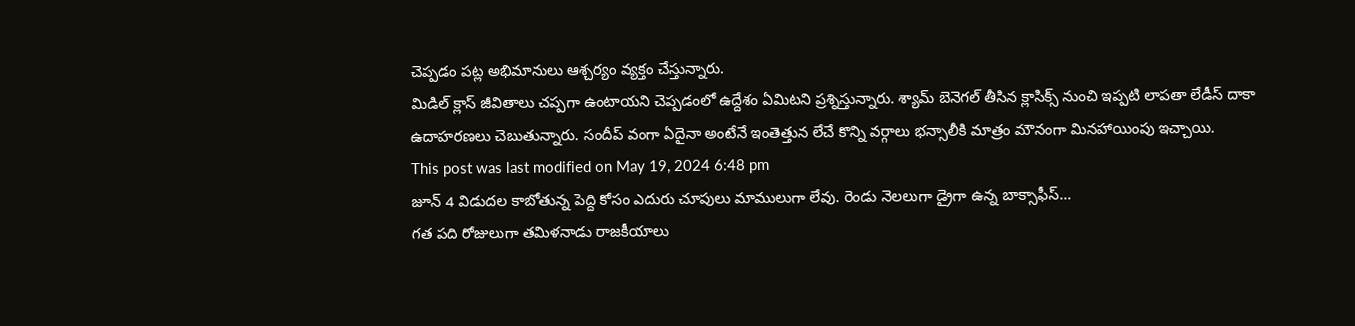చెప్పడం పట్ల అభిమానులు ఆశ్చర్యం వ్యక్తం చేస్తున్నారు.
మిడిల్ క్లాస్ జీవితాలు చప్పగా ఉంటాయని చెప్పడంలో ఉద్దేశం ఏమిటని ప్రశ్నిస్తున్నారు. శ్యామ్ బెనెగల్ తీసిన క్లాసిక్స్ నుంచి ఇప్పటి లాపతా లేడీస్ దాకా ఉదాహరణలు చెబుతున్నారు. సందీప్ వంగా ఏదైనా అంటేనే ఇంతెత్తున లేచే కొన్ని వర్గాలు భన్సాలీకి మాత్రం మౌనంగా మినహాయింపు ఇచ్చాయి.
This post was last modified on May 19, 2024 6:48 pm
జూన్ 4 విడుదల కాబోతున్న పెద్ది కోసం ఎదురు చూపులు మాములుగా లేవు. రెండు నెలలుగా డ్రైగా ఉన్న బాక్సాఫీస్…
గత పది రోజులుగా తమిళనాడు రాజకీయాలు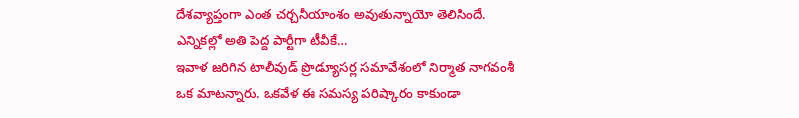దేశవ్యాప్తంగా ఎంత చర్చనీయాంశం అవుతున్నాయో తెలిసిందే. ఎన్నికల్లో అతి పెద్ద పార్టీగా టీవీకే…
ఇవాళ జరిగిన టాలీవుడ్ ప్రొడ్యూసర్ల సమావేశంలో నిర్మాత నాగవంశీ ఒక మాటన్నారు. ఒకవేళ ఈ సమస్య పరిష్కారం కాకుండా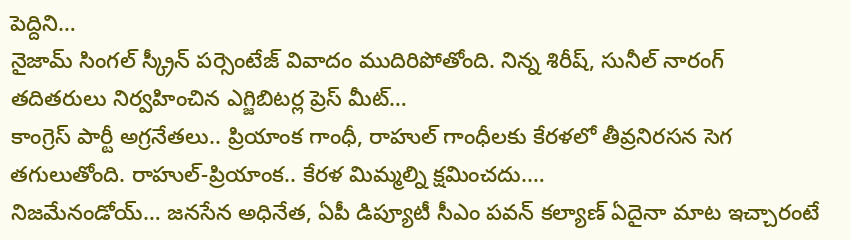పెద్దిని…
నైజామ్ సింగల్ స్క్రీన్ పర్సెంటేజ్ వివాదం ముదిరిపోతోంది. నిన్న శిరీష్, సునీల్ నారంగ్ తదితరులు నిర్వహించిన ఎగ్జిబిటర్ల ప్రెస్ మీట్…
కాంగ్రెస్ పార్టీ అగ్రనేతలు.. ప్రియాంక గాంధీ, రాహుల్ గాంధీలకు కేరళలో తీవ్రనిరసన సెగ తగులుతోంది. రాహుల్-ప్రియాంక.. కేరళ మిమ్మల్ని క్షమించదు.…
నిజమేనండోయ్… జనసేన అధినేత, ఏపీ డిప్యూటీ సీఎం పవన్ కల్యాణ్ ఏదైనా మాట ఇచ్చారంటే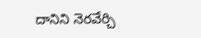దానిని నెరవేర్చి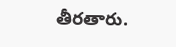తీరతారు.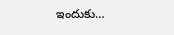ఇందుకు…